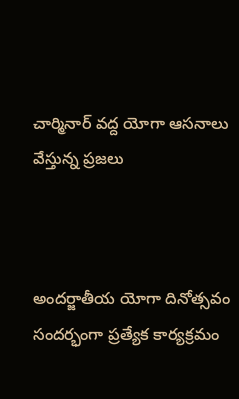చార్మినార్ వద్ద యోగా ఆసనాలు వేస్తున్న ప్రజలు



అందర్జాతీయ యోగా దినోత్సవం సందర్భంగా ప్రత్యేక కార్యక్రమం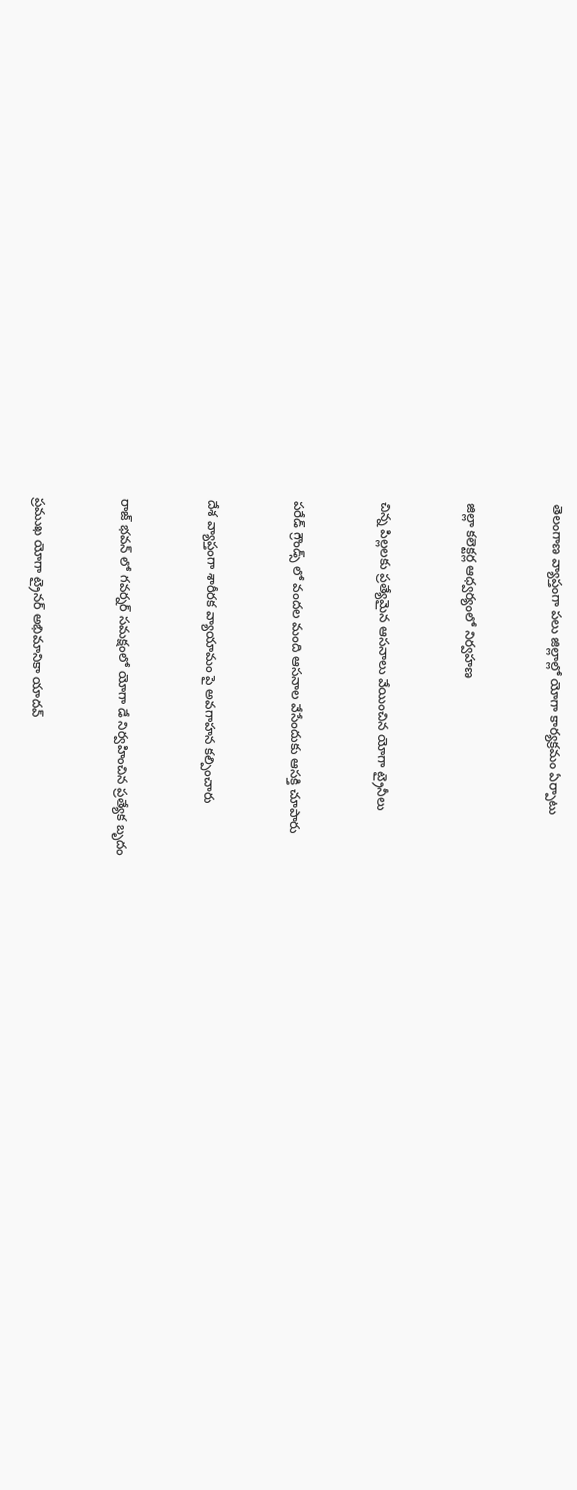తెలంగాణ వ్యాప్తంగా పలు జిల్లాల్లో యోగా కార్యక్రమం ఏర్పాటు



జిల్లా కలెక్టర్ల ఆధ్వర్యంలో నిర్వహణ



చిన్న పిల్లలకు ప్రత్యేమైన ఆసనాలు వేయించిన యోగా ట్రైనీలు



పరేడ్ గ్రౌండ్స్ లో వందల మంది ఆసనాల వేసేందుకు ఆసక్తి చూపారు



దేశ వ్యాప్తంగా శారీరక వ్యాయామం పై అవగాహన కల్పించారు



రాజ్ భవన్ లో గవర్నర్ సమక్షంలో యోగా డే నిర్వహించిన ప్రత్యేక బృదం



ప్రముఖ యోగా ట్రైనర్ అభిమానికా యాదవ్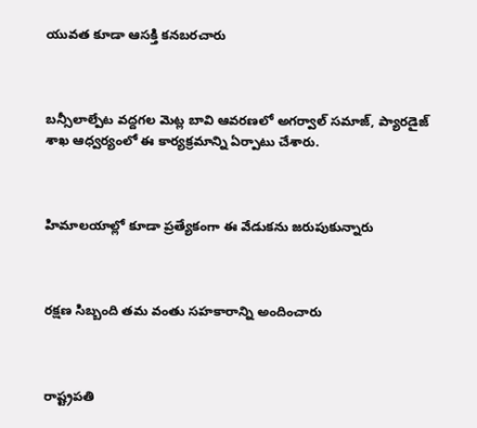యువత కూడా ఆసక్తి కనబరచారు



బన్సీలాల్పేట వద్దగల మెట్ల బావి ఆవరణలో అగర్వాల్ సమాజ్, ప్యారడైజ్ శాఖ ఆధ్వర్యంలో ఈ కార్యక్రమాన్ని ఏర్పాటు చేశారు.



హిమాలయాల్లో కూడా ప్రత్యేకంగా ఈ వేడుకను జరుపుకున్నారు



రక్షణ సిబ్బంది తమ వంతు సహకారాన్ని అందించారు



రాష్ట్రపతి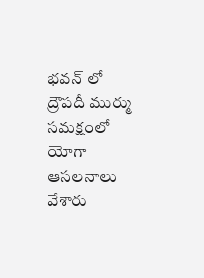భవన్ లో ద్రౌపదీ ముర్ము సమక్షంలో యోగా ఆసలనాలు వేశారు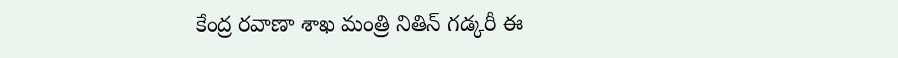కేంద్ర రవాణా శాఖ మంత్రి నితిన్ గడ్కరీ ఈ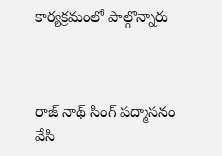కార్యక్రమంలో పాల్గొన్నారు



రాజ్ నాథ్ సింగ్ పద్మాసనం వేసి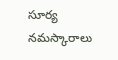సూర్య నమస్కారాలు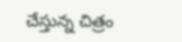చేస్తున్న చిత్రం